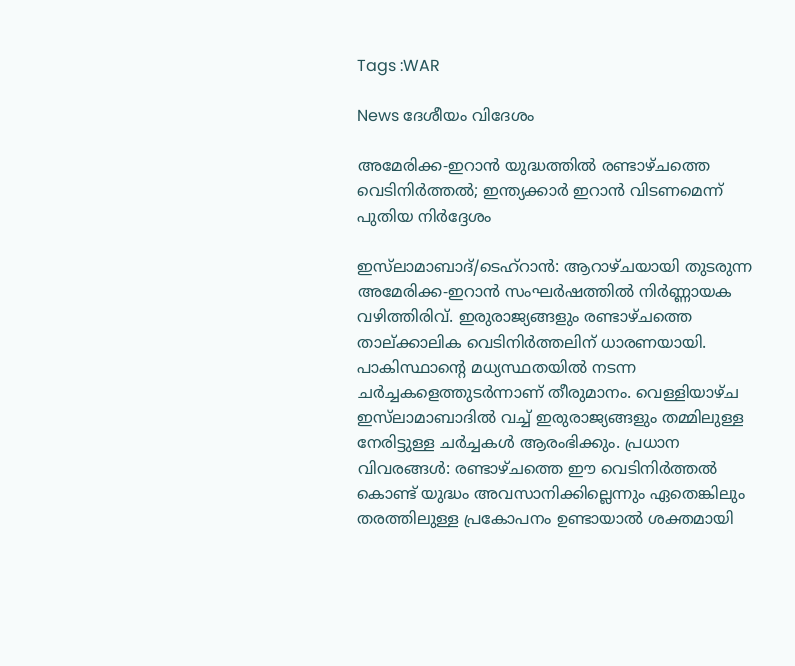Tags :WAR

News ദേശീയം വിദേശം

അമേരിക്ക-ഇറാൻ യുദ്ധത്തിൽ രണ്ടാഴ്ചത്തെ വെടിനിർത്തൽ; ഇന്ത്യക്കാർ ഇറാൻ വിടണമെന്ന് പുതിയ നിർദ്ദേശം

ഇസ്‌ലാമാബാദ്/ടെഹ്‌റാൻ: ആറാഴ്ചയായി തുടരുന്ന അമേരിക്ക-ഇറാൻ സംഘർഷത്തിൽ നിർണ്ണായക വഴിത്തിരിവ്. ഇരുരാജ്യങ്ങളും രണ്ടാഴ്ചത്തെ താല്ക്കാലിക വെടിനിർത്തലിന് ധാരണയായി. പാകിസ്ഥാന്റെ മധ്യസ്ഥതയിൽ നടന്ന ചർച്ചകളെത്തുടർന്നാണ് തീരുമാനം. വെള്ളിയാഴ്ച ഇസ്‌ലാമാബാദിൽ വച്ച് ഇരുരാജ്യങ്ങളും തമ്മിലുള്ള നേരിട്ടുള്ള ചർച്ചകൾ ആരംഭിക്കും. പ്രധാന വിവരങ്ങൾ: രണ്ടാഴ്ചത്തെ ഈ വെടിനിർത്തൽ കൊണ്ട് യുദ്ധം അവസാനിക്കില്ലെന്നും ഏതെങ്കിലും തരത്തിലുള്ള പ്രകോപനം ഉണ്ടായാൽ ശക്തമായി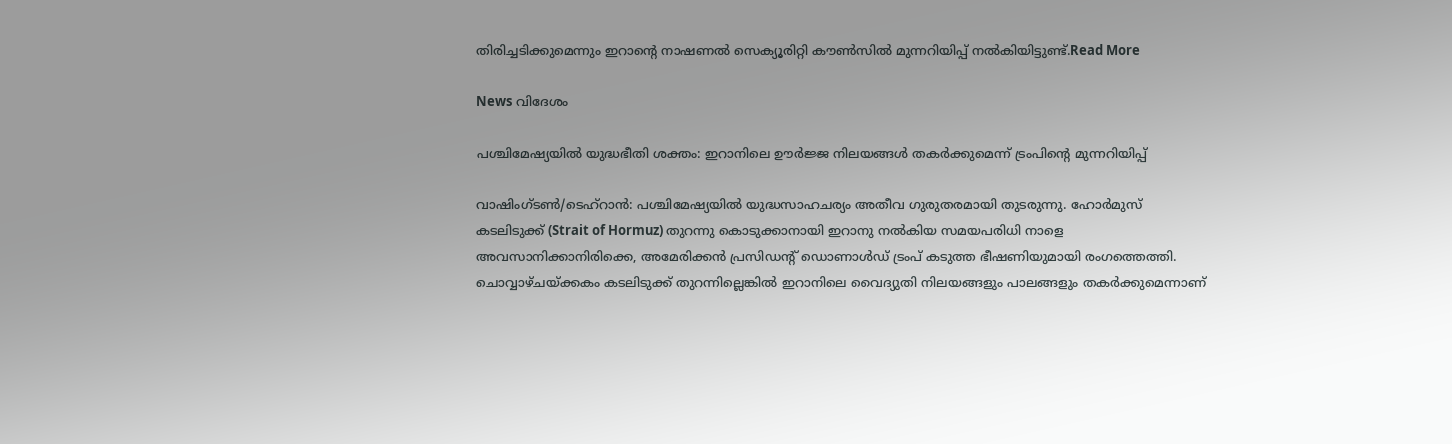തിരിച്ചടിക്കുമെന്നും ഇറാന്റെ നാഷണൽ സെക്യൂരിറ്റി കൗൺസിൽ മുന്നറിയിപ്പ് നൽകിയിട്ടുണ്ട്.Read More

News വിദേശം

പശ്ചിമേഷ്യയിൽ യുദ്ധഭീതി ശക്തം: ഇറാനിലെ ഊർജ്ജ നിലയങ്ങൾ തകർക്കുമെന്ന് ട്രംപിന്റെ മുന്നറിയിപ്പ്

വാഷിംഗ്ടൺ/ടെഹ്‌റാൻ: പശ്ചിമേഷ്യയിൽ യുദ്ധസാഹചര്യം അതീവ ഗുരുതരമായി തുടരുന്നു. ഹോർമുസ് കടലിടുക്ക് (Strait of Hormuz) തുറന്നു കൊടുക്കാനായി ഇറാനു നൽകിയ സമയപരിധി നാളെ അവസാനിക്കാനിരിക്കെ, അമേരിക്കൻ പ്രസിഡന്റ് ഡൊണാൾഡ് ട്രംപ് കടുത്ത ഭീഷണിയുമായി രംഗത്തെത്തി. ചൊവ്വാഴ്ചയ്ക്കകം കടലിടുക്ക് തുറന്നില്ലെങ്കിൽ ഇറാനിലെ വൈദ്യുതി നിലയങ്ങളും പാലങ്ങളും തകർക്കുമെന്നാണ്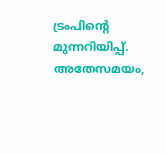ട്രംപിന്റെ മുന്നറിയിപ്പ്. അതേസമയം,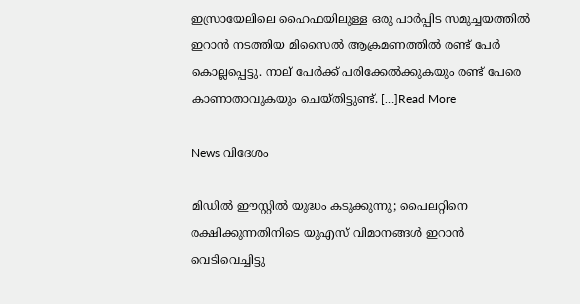ഇസ്രായേലിലെ ഹൈഫയിലുള്ള ഒരു പാർപ്പിട സമുച്ചയത്തിൽ ഇറാൻ നടത്തിയ മിസൈൽ ആക്രമണത്തിൽ രണ്ട് പേർ കൊല്ലപ്പെട്ടു. നാല് പേർക്ക് പരിക്കേൽക്കുകയും രണ്ട് പേരെ കാണാതാവുകയും ചെയ്തിട്ടുണ്ട്. […]Read More

News വിദേശം

മിഡിൽ ഈസ്റ്റിൽ യുദ്ധം കടുക്കുന്നു; പൈലറ്റിനെ രക്ഷിക്കുന്നതിനിടെ യുഎസ് വിമാനങ്ങൾ ഇറാൻ വെടിവെച്ചിട്ടു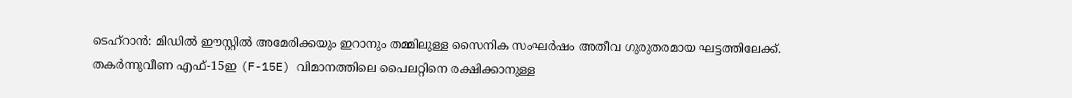ടെഹ്‌റാൻ: മിഡിൽ ഈസ്റ്റിൽ അമേരിക്കയും ഇറാനും തമ്മിലുള്ള സൈനിക സംഘർഷം അതീവ ഗുരുതരമായ ഘട്ടത്തിലേക്ക്. തകർന്നുവീണ എഫ്-15ഇ (F-15E) വിമാനത്തിലെ പൈലറ്റിനെ രക്ഷിക്കാനുള്ള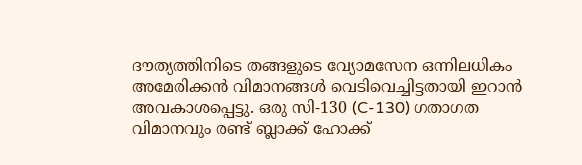ദൗത്യത്തിനിടെ തങ്ങളുടെ വ്യോമസേന ഒന്നിലധികം അമേരിക്കൻ വിമാനങ്ങൾ വെടിവെച്ചിട്ടതായി ഇറാൻ അവകാശപ്പെട്ടു. ഒരു സി-130 (C-130) ഗതാഗത വിമാനവും രണ്ട് ബ്ലാക്ക് ഹോക്ക്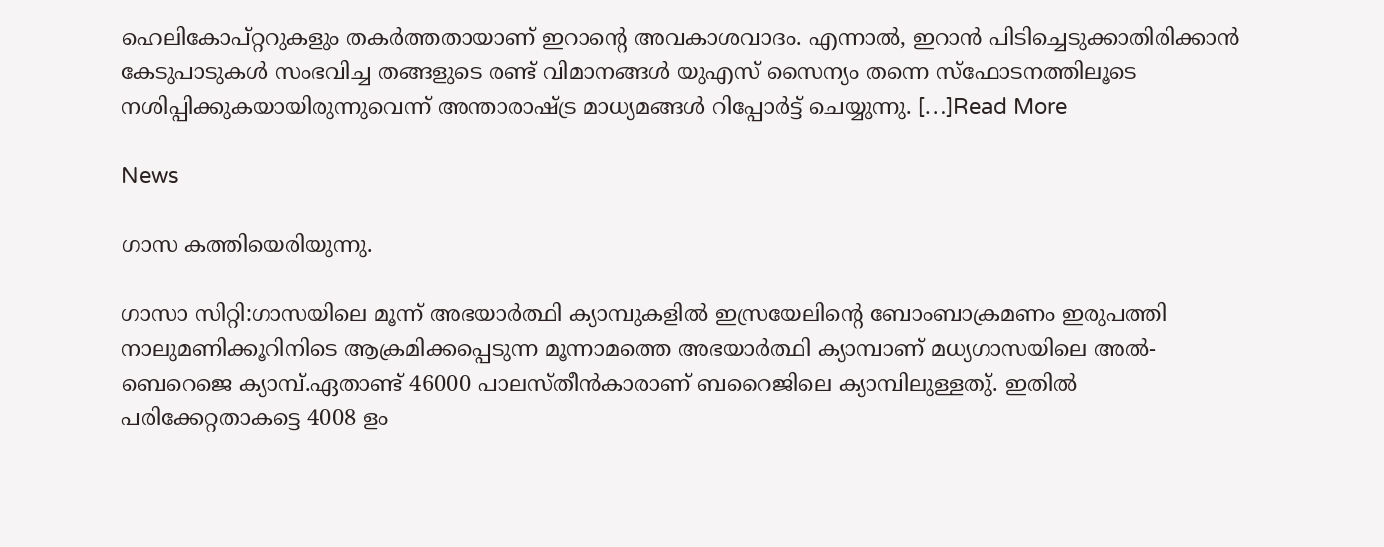ഹെലികോപ്റ്ററുകളും തകർത്തതായാണ് ഇറാന്റെ അവകാശവാദം. എന്നാൽ, ഇറാൻ പിടിച്ചെടുക്കാതിരിക്കാൻ കേടുപാടുകൾ സംഭവിച്ച തങ്ങളുടെ രണ്ട് വിമാനങ്ങൾ യുഎസ് സൈന്യം തന്നെ സ്ഫോടനത്തിലൂടെ നശിപ്പിക്കുകയായിരുന്നുവെന്ന് അന്താരാഷ്ട്ര മാധ്യമങ്ങൾ റിപ്പോർട്ട് ചെയ്യുന്നു. […]Read More

News

ഗാസ കത്തിയെരിയുന്നു.

ഗാസാ സിറ്റി:ഗാസയിലെ മൂന്ന് അഭയാർത്ഥി ക്യാമ്പുകളിൽ ഇസ്രയേലിന്റെ ബോംബാക്രമണം ഇരുപത്തി നാലുമണിക്കൂറിനിടെ ആക്രമിക്കപ്പെടുന്ന മൂന്നാമത്തെ അഭയാർത്ഥി ക്യാമ്പാണ് മധ്യഗാസയിലെ അൽ-ബെറെജെ ക്യാമ്പ്.ഏതാണ്ട് 46000 പാലസ്തീൻകാരാണ് ബറൈജിലെ ക്യാമ്പിലുള്ളതു്. ഇതിൽ പരിക്കേറ്റതാകട്ടെ 4008 ളം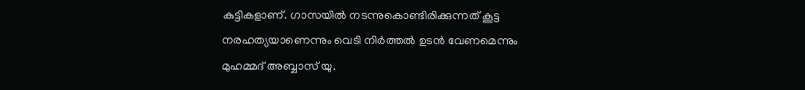കുട്ടികളാണ്. ഗാസയിൽ നടന്നുകൊണ്ടിരിക്കുന്നത് കൂട്ട നരഹത്യയാണെന്നും വെടി നിർത്തൽ ഉടൻ വേണമെന്നും മുഹമ്മദ് അബ്ബാസ് യു.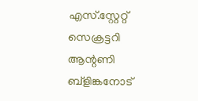എസ്.സ്റ്റേറ്റ് സെക്രട്ടറി ആന്റണി ബ്ളിങ്കനോട്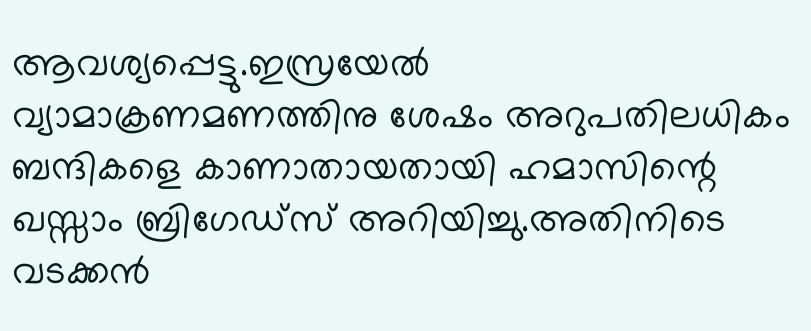ആവശ്യപ്പെട്ടു.ഇസ്രയേൽ വ്യാമാക്രണമണത്തിനു ശേഷം അറുപതിലധികം ബന്ദികളെ കാണാതായതായി ഹമാസിന്റെ ഖസ്സാം ബ്രിഗേഡ്സ് അറിയിച്ചു.അതിനിടെ വടക്കൻ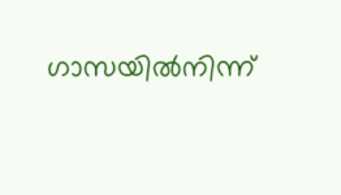ഗാസയിൽനിന്ന്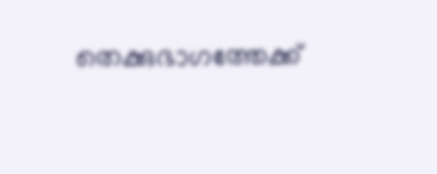തെക്കുഭാഗത്തേക്ക്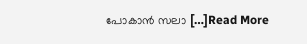പോകാൻ സലാ […]Read More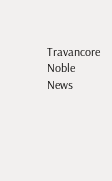Travancore Noble News